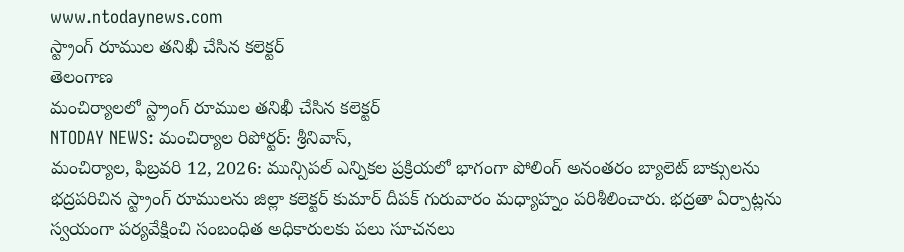www.ntodaynews.com
స్ట్రాంగ్ రూముల తనిఖీ చేసిన కలెక్టర్
తెలంగాణ
మంచిర్యాలలో స్ట్రాంగ్ రూముల తనిఖీ చేసిన కలెక్టర్
NTODAY NEWS: మంచిర్యాల రిపోర్టర్: శ్రీనివాస్,
మంచిర్యాల, ఫిబ్రవరి 12, 2026: మున్సిపల్ ఎన్నికల ప్రక్రియలో భాగంగా పోలింగ్ అనంతరం బ్యాలెట్ బాక్సులను భద్రపరిచిన స్ట్రాంగ్ రూములను జిల్లా కలెక్టర్ కుమార్ దీపక్ గురువారం మధ్యాహ్నం పరిశీలించారు. భద్రతా ఏర్పాట్లను స్వయంగా పర్యవేక్షించి సంబంధిత అధికారులకు పలు సూచనలు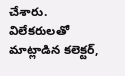చేశారు.
విలేకరులతో మాట్లాడిన కలెక్టర్,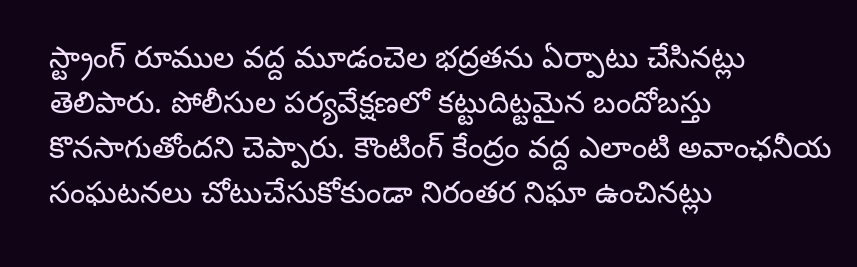స్ట్రాంగ్ రూముల వద్ద మూడంచెల భద్రతను ఏర్పాటు చేసినట్లు తెలిపారు. పోలీసుల పర్యవేక్షణలో కట్టుదిట్టమైన బందోబస్తు కొనసాగుతోందని చెప్పారు. కౌంటింగ్ కేంద్రం వద్ద ఎలాంటి అవాంఛనీయ సంఘటనలు చోటుచేసుకోకుండా నిరంతర నిఘా ఉంచినట్లు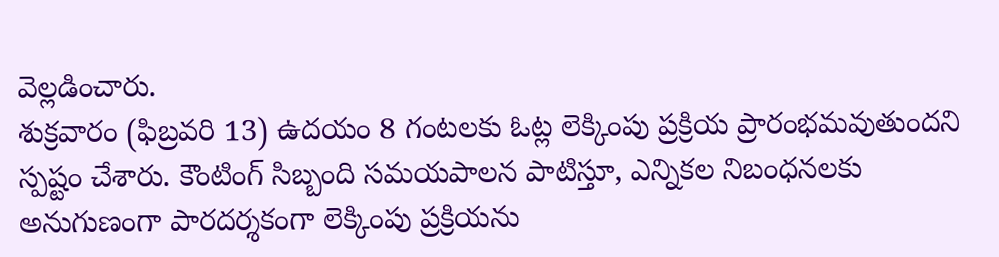వెల్లడించారు.
శుక్రవారం (ఫిబ్రవరి 13) ఉదయం 8 గంటలకు ఓట్ల లెక్కింపు ప్రక్రియ ప్రారంభమవుతుందని స్పష్టం చేశారు. కౌంటింగ్ సిబ్బంది సమయపాలన పాటిస్తూ, ఎన్నికల నిబంధనలకు అనుగుణంగా పారదర్శకంగా లెక్కింపు ప్రక్రియను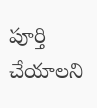పూర్తి చేయాలని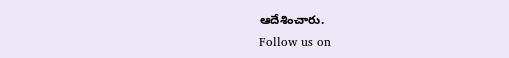ఆదేశించారు.
Follow us on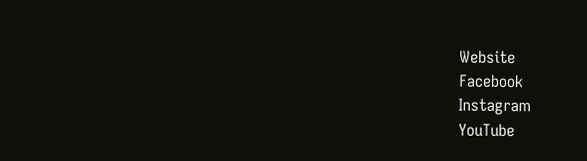Website
Facebook
Instagram
YouTube